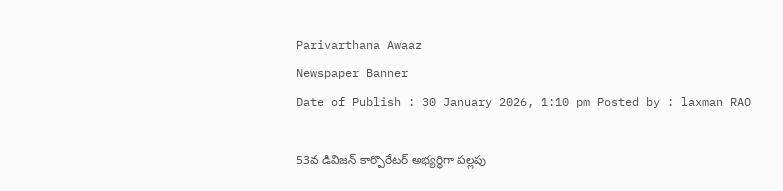Parivarthana Awaaz
Newspaper Banner
Date of Publish : 30 January 2026, 1:10 pm Posted by : laxman RAO

53వ డివిజన్ కార్పొరేటర్ అభ్యర్థిగా పల్లపు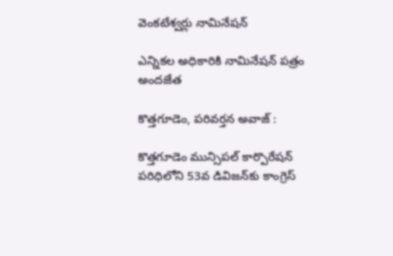వెంకటేశ్వర్లు నామినేషన్

ఎన్నికల అధికారికి నామినేషన్ పత్రం అందజేత

కొత్తగూడెం, పరివర్తన అవాజ్ :

కొత్తగూడెం మున్సిపల్ కార్పొరేషన్ పరిధిలోని 53వ డివిజన్‌కు కాంగ్రెస్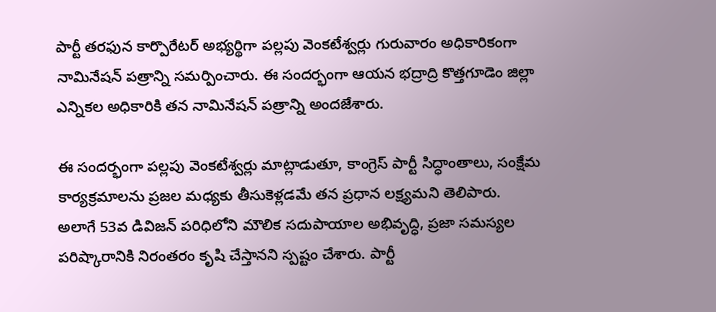పార్టీ తరఫున కార్పొరేటర్ అభ్యర్థిగా పల్లపు వెంకటేశ్వర్లు గురువారం అధికారికంగా నామినేషన్ పత్రాన్ని సమర్పించారు. ఈ సందర్భంగా ఆయన భద్రాద్రి కొత్తగూడెం జిల్లా ఎన్నికల అధికారికి తన నామినేషన్ పత్రాన్ని అందజేశారు.

ఈ సందర్భంగా పల్లపు వెంకటేశ్వర్లు మాట్లాడుతూ, కాంగ్రెస్ పార్టీ సిద్ధాంతాలు, సంక్షేమ కార్యక్రమాలను ప్రజల మధ్యకు తీసుకెళ్లడమే తన ప్రధాన లక్ష్యమని తెలిపారు. అలాగే 53వ డివిజన్ పరిధిలోని మౌలిక సదుపాయాల అభివృద్ధి, ప్రజా సమస్యల పరిష్కారానికి నిరంతరం కృషి చేస్తానని స్పష్టం చేశారు. పార్టీ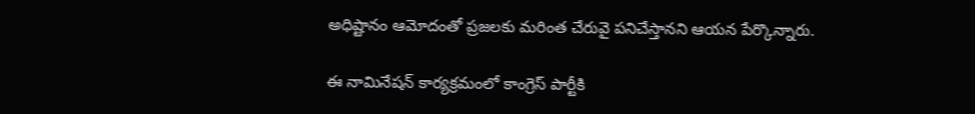అధిష్టానం ఆమోదంతో ప్రజలకు మరింత చేరువై పనిచేస్తానని ఆయన పేర్కొన్నారు.

ఈ నామినేషన్ కార్యక్రమంలో కాంగ్రెస్ పార్టీకి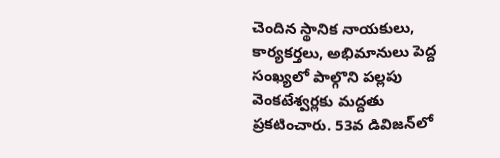చెందిన స్థానిక నాయకులు, కార్యకర్తలు, అభిమానులు పెద్ద సంఖ్యలో పాల్గొని పల్లపు వెంకటేశ్వర్లకు మద్దతు ప్రకటించారు. 53వ డివిజన్‌లో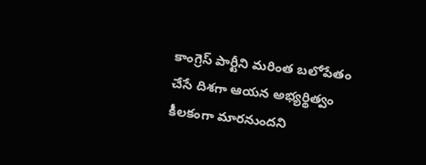కాంగ్రెస్ పార్టీని మరింత బలోపేతం చేసే దిశగా ఆయన అభ్యర్థిత్వం కీలకంగా మారనుందని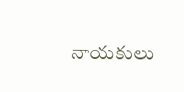నాయకులు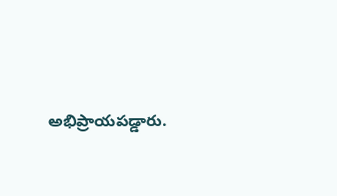అభిప్రాయపడ్డారు.